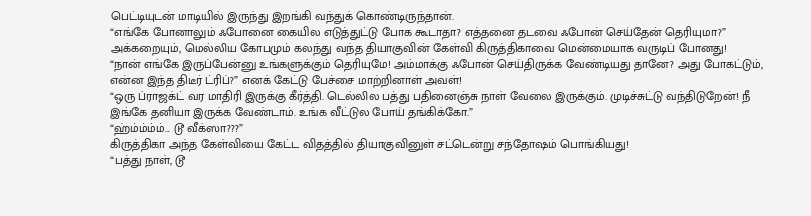பெட்டியுடன் மாடியில் இருந்து இறங்கி வந்துக் கொண்டிருந்தான்.
“எங்கே போனாலும் ஃபோனை கையில எடுத்துட்டு போக கூடாதா? எத்தனை தடவை ஃபோன் செய்தேன் தெரியுமா?”
அக்கறையும், மெல்லிய கோபமும் கலந்து வந்த தியாகுவின் கேள்வி கிருத்திகாவை மென்மையாக வருடிப் போனது!
“நான் எங்கே இருப்பேன்னு உங்களுக்கும் தெரியுமே! அம்மாக்கு ஃபோன் செய்திருக்க வேண்டியது தானே? அது போகட்டும், என்ன இந்த திடீர் ட்ரிப்?” எனக் கேட்டு பேச்சை மாற்றினாள் அவள்!
“ஒரு ப்ராஜக்ட் வர மாதிரி இருக்கு கீர்த்தி. டெல்லில பத்து பதினைஞ்சு நாள் வேலை இருக்கும். முடிச்சுட்டு வந்திடுறேன்! நீ இங்கே தனியா இருக்க வேண்டாம். உங்க வீட்டுல போய் தங்கிக்கோ.”
“ஹ்ம்ம்ம்ம்... டூ வீக்ஸா???”
கிருத்திகா அந்த கேள்வியை கேட்ட விதத்தில் தியாகுவினுள் சட்டென்று சந்தோஷம் பொங்கியது!
“பத்து நாள், டூ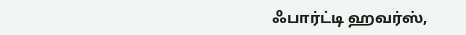ஃபார்ட்டி ஹவர்ஸ்,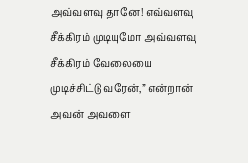அவ்வளவு தானே! எவ்வளவு சீக்கிரம் முடியுமோ அவ்வளவு சீக்கிரம் வேலையை முடிச்சிட்டு வரேன்,” என்றான் அவன் அவளை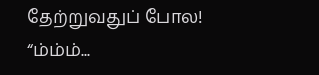தேற்றுவதுப் போல!
“ம்ம்ம்...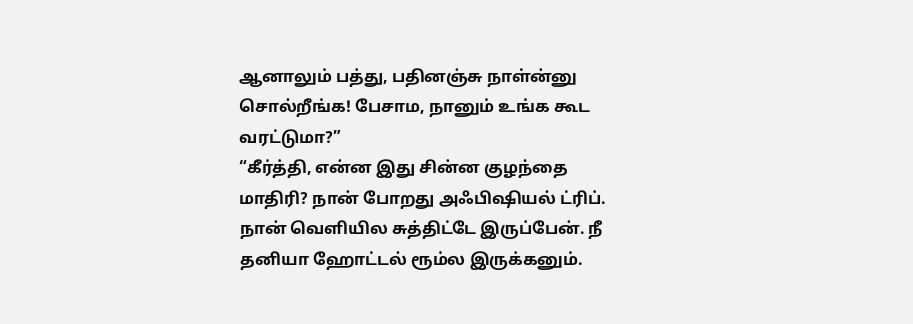ஆனாலும் பத்து, பதினஞ்சு நாள்ன்னு சொல்றீங்க! பேசாம, நானும் உங்க கூட வரட்டுமா?”
“கீர்த்தி, என்ன இது சின்ன குழந்தை மாதிரி? நான் போறது அஃபிஷியல் ட்ரிப். நான் வெளியில சுத்திட்டே இருப்பேன். நீ தனியா ஹோட்டல் ரூம்ல இருக்கனும்.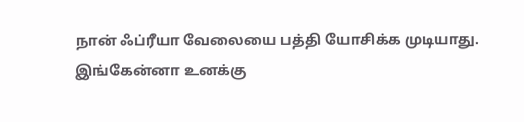நான் ஃப்ரீயா வேலையை பத்தி யோசிக்க முடியாது. இங்கேன்னா உனக்கு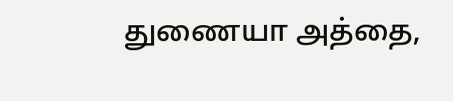துணையா அத்தை,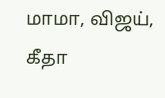மாமா, விஜய், கீதா